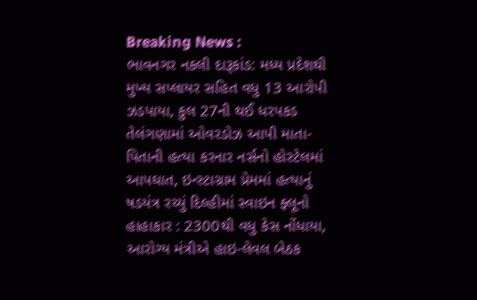Breaking News :
ભાવનગર નકલી દારૂકાંડ: મધ્ય પ્રદેશથી મુખ્ય સપ્લાયર સહિત વધુ 13 આરોપી ઝડપાયા, કુલ 27ની થઈ ધરપકડ તેલંગણામાં ઓવરડોઝ આપી માતા-પિતાની હત્યા કરનાર નર્સનો હોસ્ટેલમાં આપઘાત, ઇન્સ્ટાગ્રામ પ્રેમમાં હત્યાનું ષડયંત્ર રચ્યું દિલ્હીમાં સ્વાઇન ફ્લૂનો હાહાકાર : 2300થી વધુ કેસ નોંધાયા, આરોગ્ય મંત્રીએ હાઇ-લેવલ બેઠક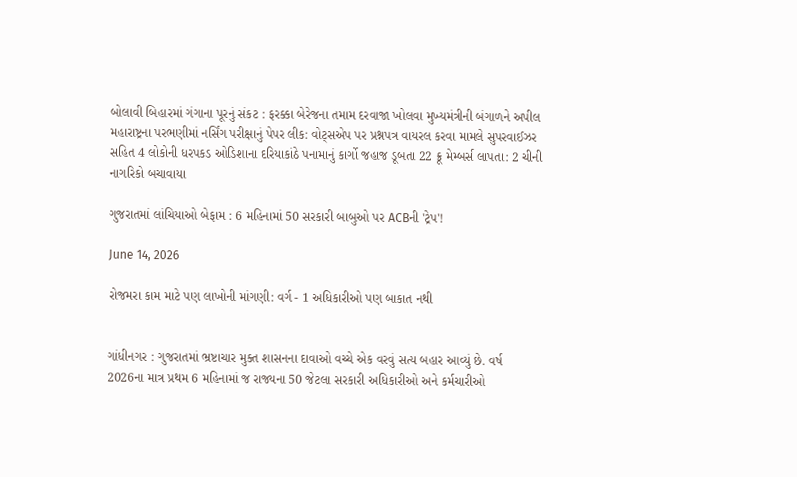બોલાવી બિહારમાં ગંગાના પૂરનું સંકટ : ફરક્કા બેરેજના તમામ દરવાજા ખોલવા મુખ્યમંત્રીની બંગાળને અપીલ મહારાષ્ટ્રના પરભણીમાં નર્સિંગ પરીક્ષાનું પેપર લીક: વોટ્સએપ પર પ્રશ્નપત્ર વાયરલ કરવા મામલે સુપરવાઈઝર સહિત 4 લોકોની ધરપકડ ઓડિશાના દરિયાકાંઠે પનામાનું કાર્ગો જહાજ ડૂબતા 22 ક્રૂ મેમ્બર્સ લાપતા: 2 ચીની નાગરિકો બચાવાયા

ગુજરાતમાં લાંચિયાઓ બેફામ : 6 મહિનામાં 50 સરકારી બાબુઓ પર ACBની 'ટ્રેપ'!

June 14, 2026

રોજમરા કામ માટે પણ લાખોની માંગણી: વર્ગ - 1 અધિકારીઓ પણ બાકાત નથી


ગાંધીનગર : ગુજરાતમાં ભ્રષ્ટાચાર મુક્ત શાસનના દાવાઓ વચ્ચે એક વરવું સત્ય બહાર આવ્યું છે. વર્ષ 2026ના માત્ર પ્રથમ 6 મહિનામાં જ રાજ્યના 50 જેટલા સરકારી અધિકારીઓ અને કર્મચારીઓ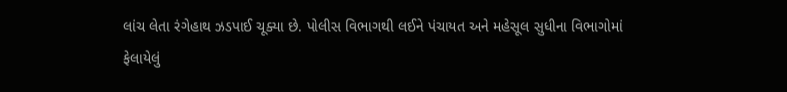લાંચ લેતા રંગેહાથ ઝડપાઈ ચૂક્યા છે. પોલીસ વિભાગથી લઈને પંચાયત અને મહેસૂલ સુધીના વિભાગોમાં ફેલાયેલું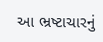આ ભ્રષ્ટાચારનું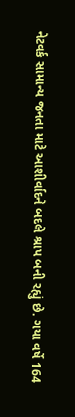નેટવર્ક સામાન્ય જનતા માટે આશીર્વાદને બદલે શ્રાપ બની રહ્યું છે. ગયા વર્ષે 164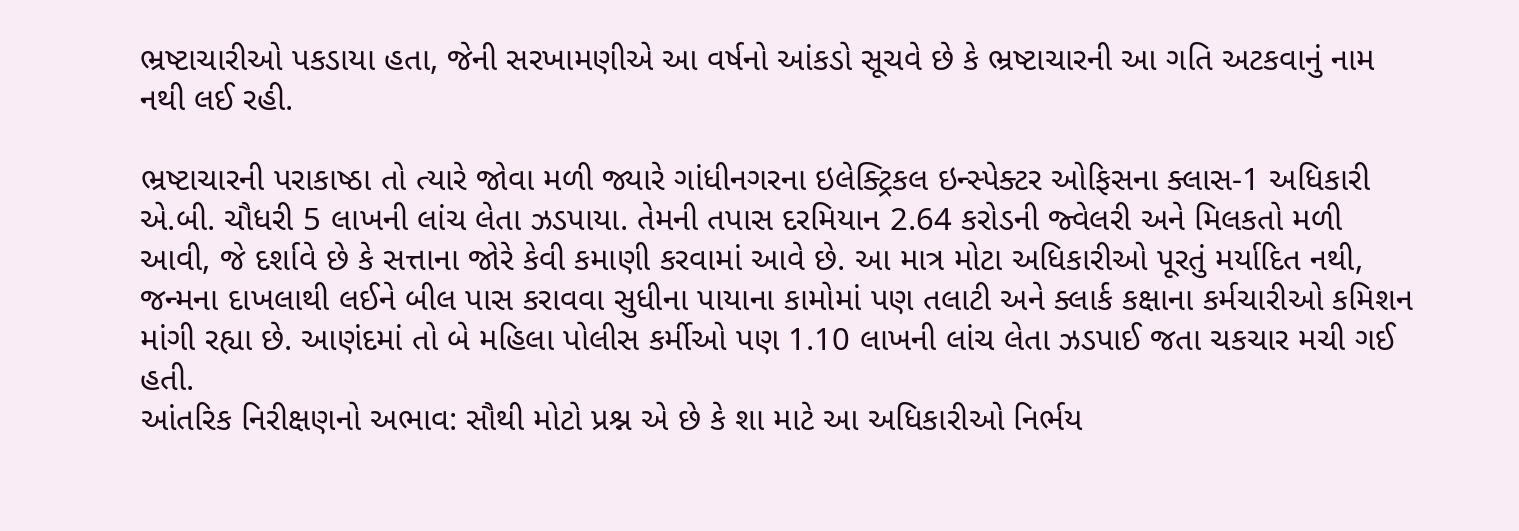ભ્રષ્ટાચારીઓ પકડાયા હતા, જેની સરખામણીએ આ વર્ષનો આંકડો સૂચવે છે કે ભ્રષ્ટાચારની આ ગતિ અટકવાનું નામ નથી લઈ રહી.

ભ્રષ્ટાચારની પરાકાષ્ઠા તો ત્યારે જોવા મળી જ્યારે ગાંધીનગરના ઇલેક્ટ્રિકલ ઇન્સ્પેક્ટર ઓફિસના ક્લાસ-1 અધિકારી એ.બી. ચૌધરી 5 લાખની લાંચ લેતા ઝડપાયા. તેમની તપાસ દરમિયાન 2.64 કરોડની જ્વેલરી અને મિલકતો મળી આવી, જે દર્શાવે છે કે સત્તાના જોરે કેવી કમાણી કરવામાં આવે છે. આ માત્ર મોટા અધિકારીઓ પૂરતું મર્યાદિત નથી, જન્મના દાખલાથી લઈને બીલ પાસ કરાવવા સુધીના પાયાના કામોમાં પણ તલાટી અને ક્લાર્ક કક્ષાના કર્મચારીઓ કમિશન માંગી રહ્યા છે. આણંદમાં તો બે મહિલા પોલીસ કર્મીઓ પણ 1.10 લાખની લાંચ લેતા ઝડપાઈ જતા ચકચાર મચી ગઈ હતી.
આંતરિક નિરીક્ષણનો અભાવ: સૌથી મોટો પ્રશ્ન એ છે કે શા માટે આ અધિકારીઓ નિર્ભય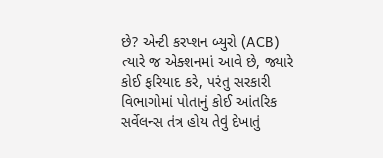છે? એન્ટી કરપ્શન બ્યુરો (ACB) ત્યારે જ એક્શનમાં આવે છે, જ્યારે કોઈ ફરિયાદ કરે, પરંતુ સરકારી વિભાગોમાં પોતાનું કોઈ આંતરિક સર્વેલન્સ તંત્ર હોય તેવું દેખાતું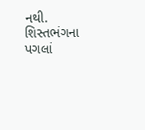નથી. શિસ્તભંગના પગલાં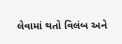લેવામાં થતો વિલંબ અને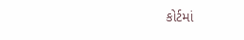કોર્ટમાં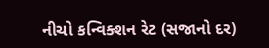નીચો કન્વિક્શન રેટ (સજાનો દર)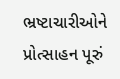ભ્રષ્ટાચારીઓને પ્રોત્સાહન પૂરું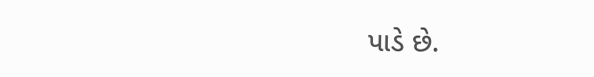પાડે છે.